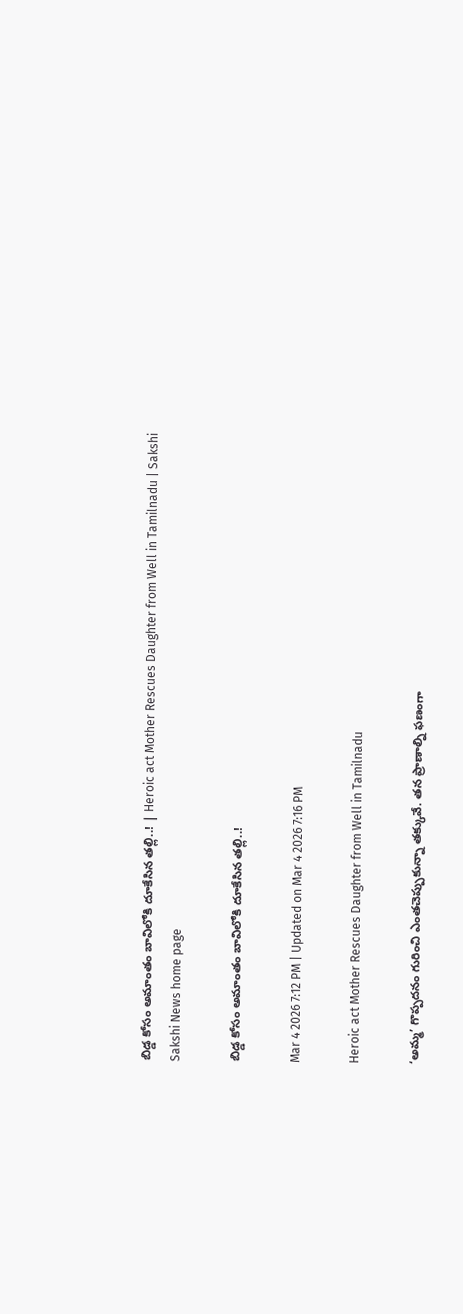బిడ్డ కోసం అమాంతం బావిలోకి దూకేసిన తల్లి..! | Heroic act Mother Rescues Daughter from Well in Tamilnadu | Sakshi
Sakshi News home page

బిడ్డ కోసం అమాంతం బావిలోకి దూకేసిన తల్లి..!

Mar 4 2026 7:12 PM | Updated on Mar 4 2026 7:16 PM

Heroic act Mother Rescues Daughter from Well in Tamilnadu

‘అమ్మ’ గొప్పదనం గురించి ఎంతచెప్పుకున్నా తక్కువే. తన ప్రాణాల్ని ఫణంగా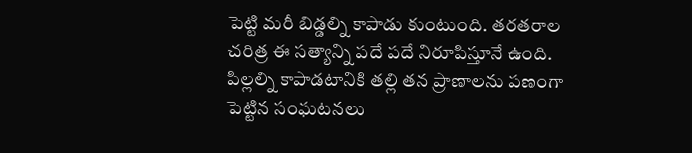పెట్టి మరీ బిడ్డల్ని కాపాడు కుంటుంది. తరతరాల చరిత్ర ఈ సత్యాన్ని పదే పదే నిరూపిస్తూనే ఉంది. పిల్లల్ని కాపాడటానికి తల్లి తన ప్రాణాలను పణంగా పెట్టిన సంఘటనలు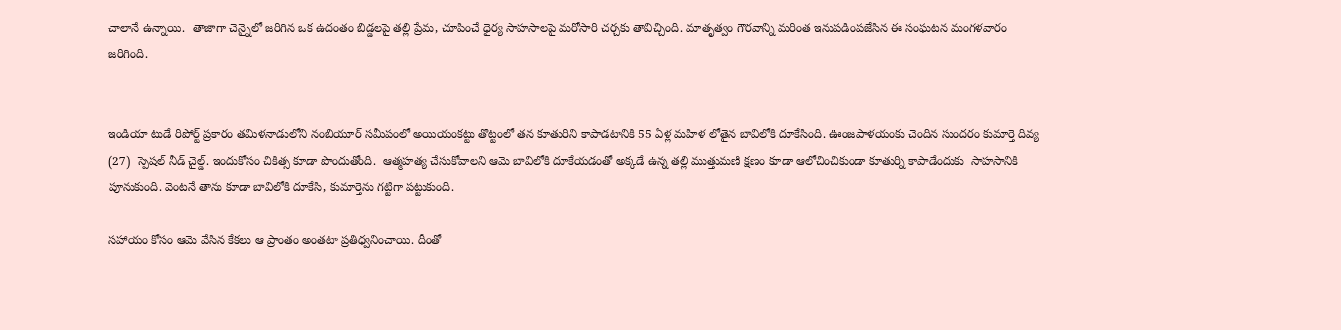చాలానే ఉన్నాయి.  తాజాగా చెన్నైలో జరిగిన ఒక ఉదంతం బిడ్డలపై తల్లి ప్రేమ, చూపించే ధైర్య సాహసాలపై మరోసారి చర్చకు తావిచ్చింది. మాతృత్వం గౌరవాన్ని మరింత ఇనుపడింపజేసిన ఈ సంఘటన మంగళవారం జరిగింది.


ఇండియా టుడే రిపోర్ట్‌ ప్రకారం తమిళనాడులోని నంబియూర్ సమీపంలో అయియంకట్టు తొట్టంలో తన కూతురిని కాపాడటానికి 55 ఏళ్ల మహిళ లోతైన బావిలోకి దూకేసింది. ఊంజపాళయంకు చెందిన సుందరం కుమార్తె దివ్య (27)  స్పెషల్‌ నీడ్‌ చైల్డ్‌. ఇందుకోసం చికిత్స కూడా పొందుతోంది.  ఆత్మహత్య చేసుకోవాలని ఆమె బావిలోకి దూకేయడంతో అక్కడే ఉన్న తల్లి ముత్తుమణి క్షణం కూడా ఆలోచించికుండా కూతుర్ని కాపాడేందుకు  సాహసానికి పూనుకుంది. వెంటనే తాను కూడా బావిలోకి దూకేసి, కుమార్తెను గట్టిగా పట్టుకుంది.

సహాయం కోసం ఆమె వేసిన కేకలు ఆ ప్రాంతం అంతటా ప్రతిధ్వనించాయి. దీంతో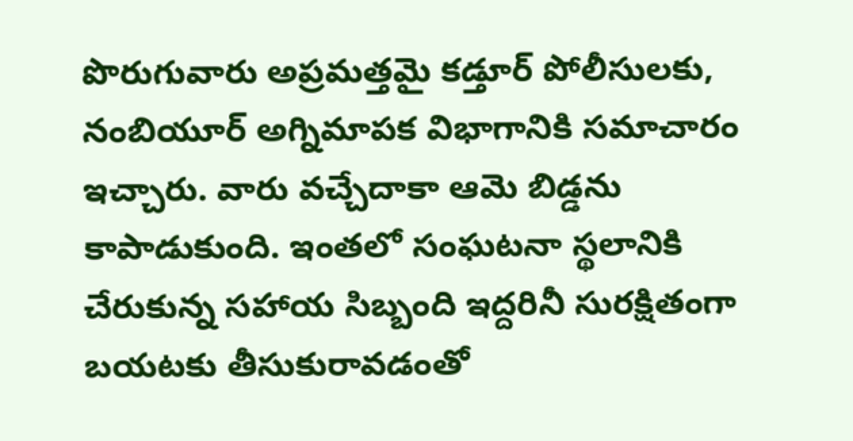పొరుగువారు అప్రమత్తమై కడ్తూర్ పోలీసులకు, నంబియూర్ అగ్నిమాపక విభాగానికి సమాచారం ఇచ్చారు. వారు వచ్చేదాకా ఆమె బిడ్డను కాపాడుకుంది. ఇంతలో సంఘటనా స్థలానికి చేరుకున్న సహాయ సిబ్బంది ఇద్దరినీ సురక్షితంగా బయటకు తీసుకురావడంతో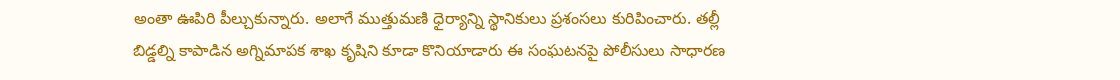అంతా ఊపిరి పీల్చుకున్నారు. అలాగే ముత్తుమణి ధైర్యాన్ని స్థానికులు ప్రశంసలు కురిపించారు. తల్లీ బిడ్డల్ని కాపాడిన అగ్నిమాపక శాఖ కృషిని కూడా కొనియాడారు ఈ సంఘటనపై పోలీసులు సాధారణ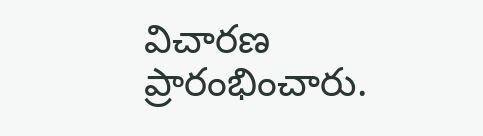విచారణ ప్రారంభించారు.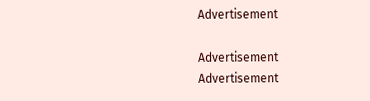Advertisement

Advertisement
Advertisement